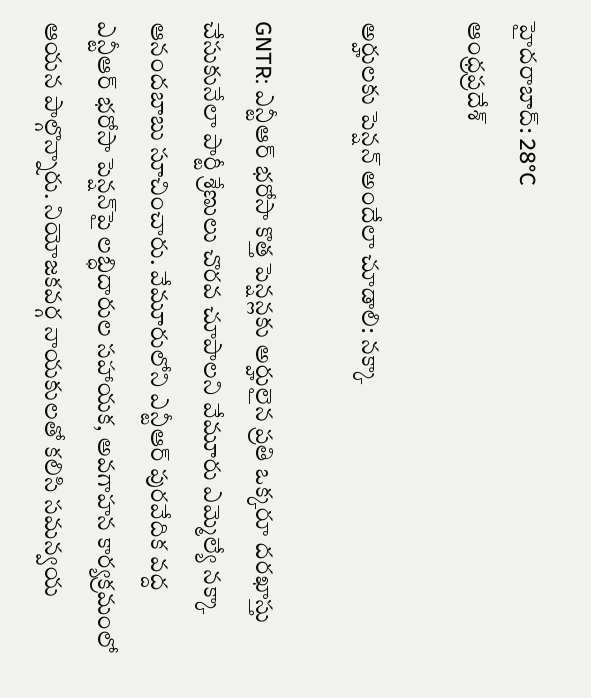హైదరాబాద్: 28°C
ఆంధ్రప్రదేశ్

అర్హులకు పెన్షన్‌ అందేలా చూడాలి: నక్కా

GNTR: ఎన్టీఆర్‌ భరోసా కొత్త పెన్షన్లకు అర్హులైన ప్రతి ఒక్కరూ దరఖాస్తు చేసుకునేలా పార్టీ శ్రేణులు చొరవ చూపాలని వేమూరు ఎమ్మెల్యే నక్కా ఆనందబాబు సూచించారు. వేమూరులోని ఎన్టీఆర్‌ పురవేదిక వద్ద ఎన్టీఆర్‌ భరోసా పెన్షన్‌పై లబ్ధిదారుల సహాయక, అవగాహన కార్యక్రమంలో ఆయన పాల్గొన్నారు. నియోజకవర్గ నాయకులతో కలిసి సమన్వయ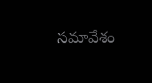సమావేశం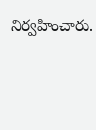నిర్వహించారు.